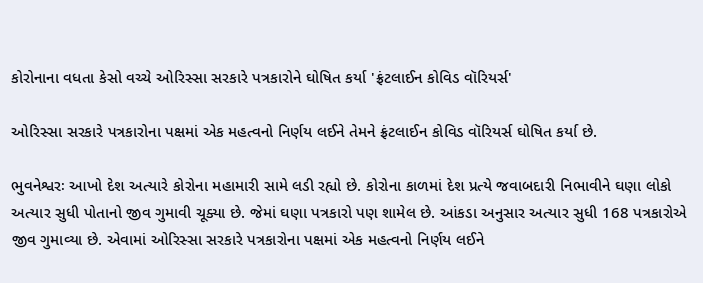કોરોનાના વધતા કેસો વચ્ચે ઓરિસ્સા સરકારે પત્રકારોને ઘોષિત કર્યા 'ફ્રંટલાઈન કોવિડ વૉરિયર્સ'

ઓરિસ્સા સરકારે પત્રકારોના પક્ષમાં એક મહત્વનો નિર્ણય લઈને તેમને ફ્રંટલાઈન કોવિડ વૉરિયર્સ ઘોષિત કર્યા છે.

ભુવનેશ્વરઃ આખો દેશ અત્યારે કોરોના મહામારી સામે લડી રહ્યો છે. કોરોના કાળમાં દેશ પ્રત્યે જવાબદારી નિભાવીને ઘણા લોકો અત્યાર સુધી પોતાનો જીવ ગુમાવી ચૂક્યા છે. જેમાં ઘણા પત્રકારો પણ શામેલ છે. આંકડા અનુસાર અત્યાર સુધી 168 પત્રકારોએ જીવ ગુમાવ્યા છે. એવામાં ઓરિસ્સા સરકારે પત્રકારોના પક્ષમાં એક મહત્વનો નિર્ણય લઈને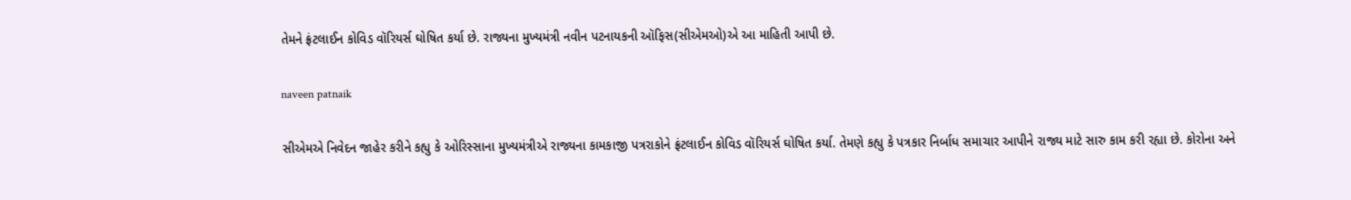તેમને ફ્રંટલાઈન કોવિડ વૉરિયર્સ ઘોષિત કર્યા છે. રાજ્યના મુખ્યમંત્રી નવીન પટનાયકની ઑફિસ(સીએમઓ)એ આ માહિતી આપી છે.

naveen patnaik

સીએમએ નિવેદન જાહેર કરીને કહ્યુ કે ઓરિસ્સાના મુખ્યમંત્રીએ રાજ્યના કામકાજી પત્રરાકોને ફ્રંટલાઈન કોવિડ વૉરિયર્સ ઘોષિત કર્યા. તેમણે કહ્યુ કે પત્રકાર નિર્બાધ સમાચાર આપીને રાજ્ય માટે સારુ કામ કરી રહ્યા છે. કોરોના અને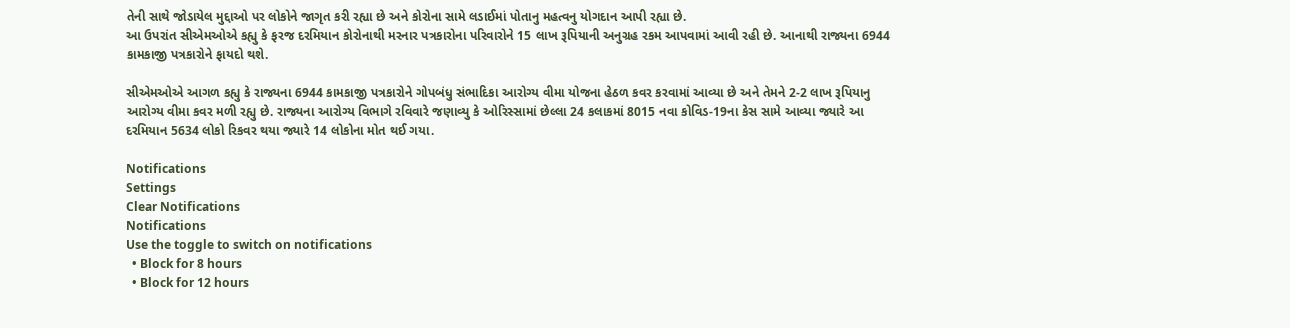તેની સાથે જોડાયેલ મુદ્દાઓ પર લોકોને જાગૃત કરી રહ્યા છે અને કોરોના સામે લડાઈમાં પોતાનુ મહત્વનુ યોગદાન આપી રહ્યા છે.
આ ઉપરાંત સીએમઓએ કહ્યુ કે ફરજ દરમિયાન કોરોનાથી મરનાર પત્રકારોના પરિવારોને 15 લાખ રૂપિયાની અનુગ્રહ રકમ આપવામાં આવી રહી છે. આનાથી રાજ્યના 6944 કામકાજી પત્રકારોને ફાયદો થશે.

સીએમઓએ આગળ કહ્યુ કે રાજ્યના 6944 કામકાજી પત્રકારોને ગોપબંધુ સંભાદિકા આરોગ્ય વીમા યોજના હેઠળ કવર કરવામાં આવ્યા છે અને તેમને 2-2 લાખ રૂપિયાનુ આરોગ્ય વીમા કવર મળી રહ્યુ છે. રાજ્યના આરોગ્ય વિભાગે રવિવારે જણાવ્યુ કે ઓરિસ્સામાં છેલ્લા 24 કલાકમાં 8015 નવા કોવિડ-19ના કેસ સામે આવ્યા જ્યારે આ દરમિયાન 5634 લોકો રિકવર થયા જ્યારે 14 લોકોના મોત થઈ ગયા.

Notifications
Settings
Clear Notifications
Notifications
Use the toggle to switch on notifications
  • Block for 8 hours
  • Block for 12 hours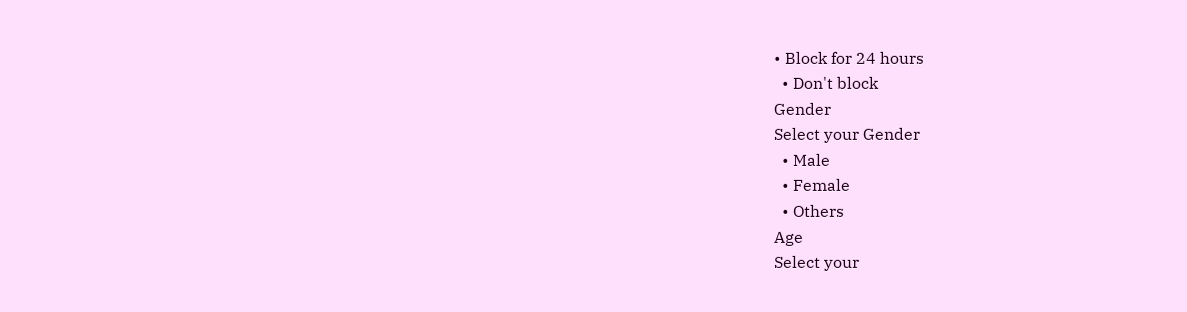• Block for 24 hours
  • Don't block
Gender
Select your Gender
  • Male
  • Female
  • Others
Age
Select your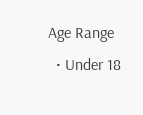Age Range
  • Under 18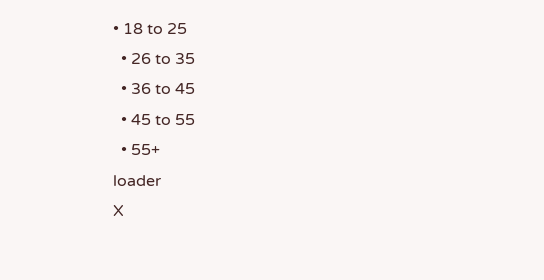• 18 to 25
  • 26 to 35
  • 36 to 45
  • 45 to 55
  • 55+
loader
X